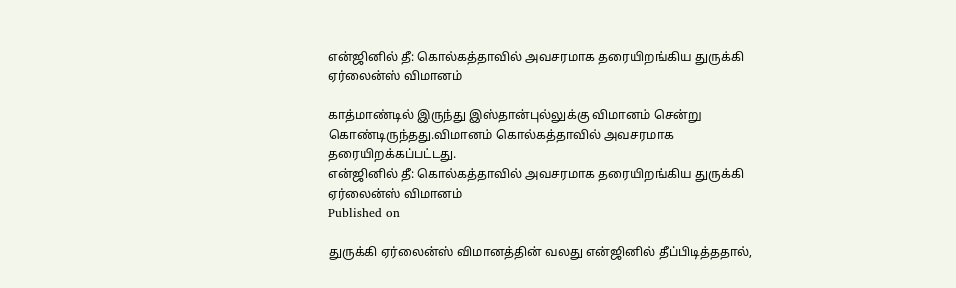என்ஜினில் தீ: கொல்கத்தாவில் அவசரமாக தரையிறங்கிய துருக்கி ஏர்லைன்ஸ் விமானம்

காத்மாண்டில் இருந்து இஸ்தான்புல்லுக்கு விமானம் சென்று கொண்டிருந்தது.விமானம் கொல்கத்தாவில் அவசரமாக தரையிறக்கப்பட்டது.
என்ஜினில் தீ: கொல்கத்தாவில் அவசரமாக தரையிறங்கிய துருக்கி ஏர்லைன்ஸ் விமானம்
Published on

துருக்கி ஏர்லைன்ஸ் விமானத்தின் வலது என்ஜினில் தீப்பிடித்ததால்,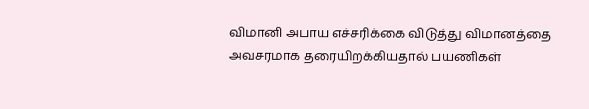விமானி அபாய எச்சரிக்கை விடுத்து விமானத்தை அவசரமாக தரையிறக்கியதால் பயணிகள்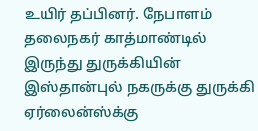உயிர் தப்பினர். நேபாளம் தலைநகர் காத்மாண்டில் இருந்து துருக்கியின் இஸ்தான்புல் நகருக்கு துருக்கி ஏர்லைன்ஸ்க்கு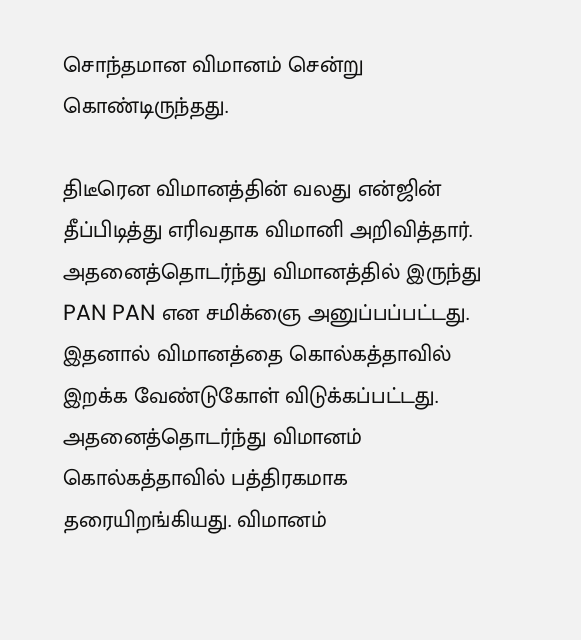சொந்தமான விமானம் சென்று கொண்டிருந்தது.

திடீரென விமானத்தின் வலது என்ஜின் தீப்பிடித்து எரிவதாக விமானி அறிவித்தார். அதனைத்தொடர்ந்து விமானத்தில் இருந்து PAN PAN என சமிக்ஞை அனுப்பப்பட்டது. இதனால் விமானத்தை கொல்கத்தாவில் இறக்க வேண்டுகோள் விடுக்கப்பட்டது. அதனைத்தொடர்ந்து விமானம் கொல்கத்தாவில் பத்திரகமாக தரையிறங்கியது. விமானம்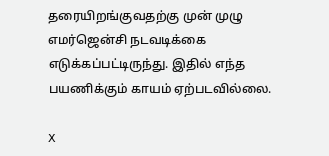தரையிறங்குவதற்கு முன் முழு எமர்ஜென்சி நடவடிக்கை எடுக்கப்பட்டிருந்து. இதில் எந்த பயணிக்கும் காயம் ஏற்படவில்லை.

X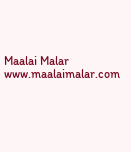Maalai Malar
www.maalaimalar.com